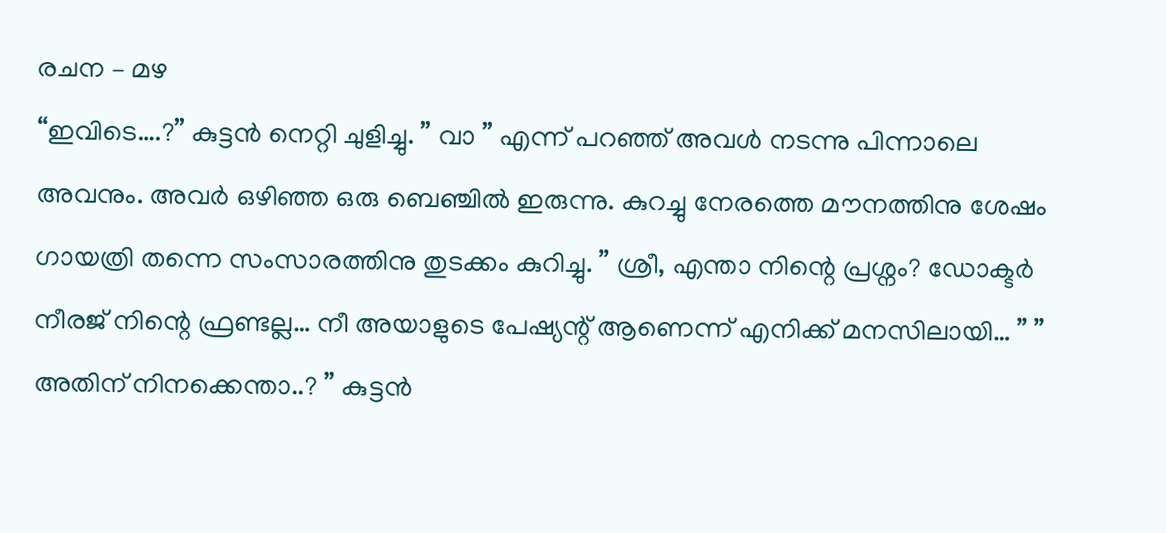രചന – മഴ
“ഇവിടെ….?” കുട്ടൻ നെറ്റി ചുളിച്ചു. ” വാ ” എന്ന് പറഞ്ഞ് അവൾ നടന്നു പിന്നാലെ അവനും. അവർ ഒഴിഞ്ഞ ഒരു ബെഞ്ചിൽ ഇരുന്നു. കുറച്ചു നേരത്തെ മൗനത്തിനു ശേഷം ഗായത്രി തന്നെ സംസാരത്തിനു തുടക്കം കുറിച്ചു. ” ശ്രീ, എന്താ നിന്റെ പ്രശ്നം? ഡോക്ടർ നീരജ് നിന്റെ ഫ്രണ്ടല്ല… നീ അയാളുടെ പേഷ്യന്റ് ആണെന്ന് എനിക്ക് മനസിലായി… ” ” അതിന് നിനക്കെന്താ..? ” കുട്ടൻ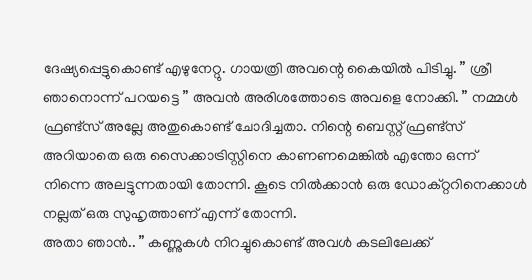ദേഷ്യപ്പെട്ടുകൊണ്ട് എഴുനേറ്റു. ഗായത്രി അവന്റെ കൈയിൽ പിടിച്ചു. ” ശ്രീ ഞാനൊന്ന് പറയട്ടെ ” അവൻ അരിശത്തോടെ അവളെ നോക്കി. ” നമ്മൾ ഫ്രണ്ട്സ് അല്ലേ അതുകൊണ്ട് ചോദിച്ചതാ. നിന്റെ ബെസ്റ്റ് ഫ്രണ്ട്സ് അറിയാതെ ഒരു സൈക്കാട്രിസ്റ്റിനെ കാണണമെങ്കിൽ എന്തോ ഒന്ന് നിന്നെ അലട്ടുന്നതായി തോന്നി. കൂടെ നിൽക്കാൻ ഒരു ഡോക്റ്ററിനെക്കാൾ നല്ലത് ഒരു സുഹൃത്താണ് എന്ന് തോന്നി.
അതാ ഞാൻ.. ” കണ്ണുകൾ നിറച്ചുകൊണ്ട് അവൾ കടലിലേക്ക്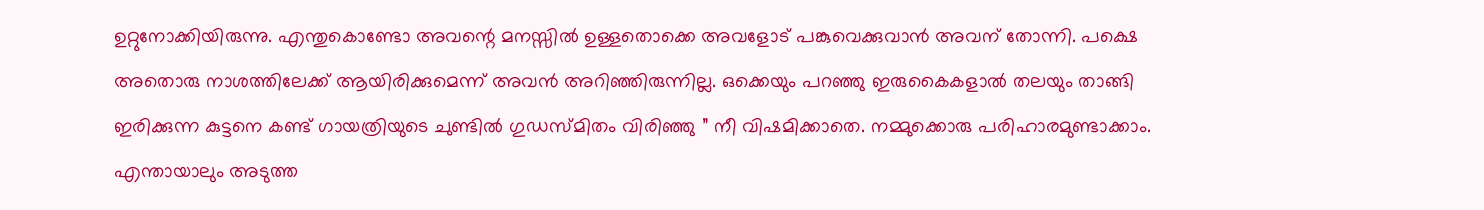ഉറ്റുനോക്കിയിരുന്നു. എന്തുകൊണ്ടോ അവന്റെ മനസ്സിൽ ഉള്ളതൊക്കെ അവളോട് പങ്കുവെക്കുവാൻ അവന് തോന്നി. പക്ഷെ അതൊരു നാശത്തിലേക്ക് ആയിരിക്കുമെന്ന് അവൻ അറിഞ്ഞിരുന്നില്ല. ഒക്കെയും പറഞ്ഞു ഇരുകൈകളാൽ തലയും താങ്ങി ഇരിക്കുന്ന കുട്ടനെ കണ്ട് ഗായത്രിയുടെ ചുണ്ടിൽ ഗുഡസ്മിതം വിരിഞ്ഞു ” നീ വിഷമിക്കാതെ. നമ്മുക്കൊരു പരിഹാരമുണ്ടാക്കാം. എന്തായാലും അടുത്ത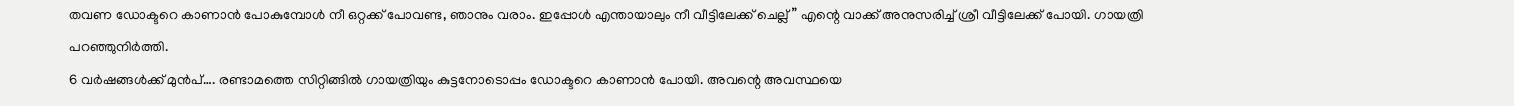തവണ ഡോക്ടറെ കാണാൻ പോകുമ്പോൾ നീ ഒറ്റക്ക് പോവണ്ട, ഞാനും വരാം. ഇപ്പോൾ എന്തായാലും നീ വീട്ടിലേക്ക് ചെല്ല് ” എന്റെ വാക്ക് അനുസരിച്ച് ശ്രീ വീട്ടിലേക്ക് പോയി. ഗായത്രി പറഞ്ഞുനിർത്തി.
6 വർഷങ്ങൾക്ക് മുൻപ്…. രണ്ടാമത്തെ സിറ്റിങ്ങിൽ ഗായത്രിയും കുട്ടനോടൊപ്പം ഡോക്ടറെ കാണാൻ പോയി. അവന്റെ അവസ്ഥയെ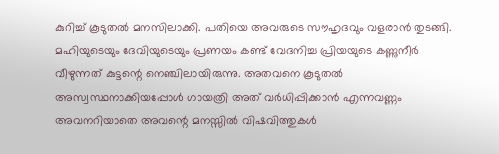കുറിച്ച് കൂടുതൽ മനസിലാക്കി. പതിയെ അവരുടെ സൗഹൃദവും വളരാൻ തുടങ്ങി. മഹിയുടെയും ദേവിയുടെയും പ്രണയം കണ്ട് വേദനിച്ച പ്രിയയുടെ കണ്ണുനീർ വീഴുന്നത് കുട്ടന്റെ നെഞ്ചിലായിരുന്നു. അതവനെ കൂടുതൽ അസ്വസ്ഥനാക്കിയപ്പോൾ ഗായത്രി അത് വർധിപ്പിക്കാൻ എന്നവണ്ണം അവനറിയാതെ അവന്റെ മനസ്സിൽ വിഷവിത്തുകൾ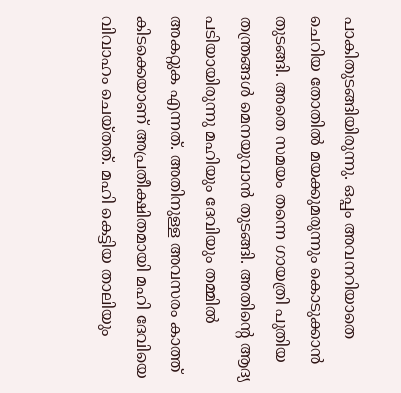പാകിതുടങ്ങിയിരുന്നു. ഒപ്പം അവനറിയാതെ ചെറിയ തോതിൽ മയക്കുമരുന്നും കൊടുക്കാൻ തുടങ്ങി. അതെ സമയം തന്നെ ഗായത്രി പുതിയ തന്ത്രങ്ങൾ മെനയുവാൻ തുടങ്ങി. അതിന്റെ ആദ്യ പടിയായിരുന്നു മഹിയും ദേവിയും തമ്മിൽ അകറ്റുക എന്നത്. അതിനുള്ള അവസരം കാത്ത് കിടക്കെയാണ് അപ്രതീക്ഷിതമായി മഹി ദേവിയെ വിവാഹം ചെയ്തത്. മഹി കെട്ടിയ താലിയും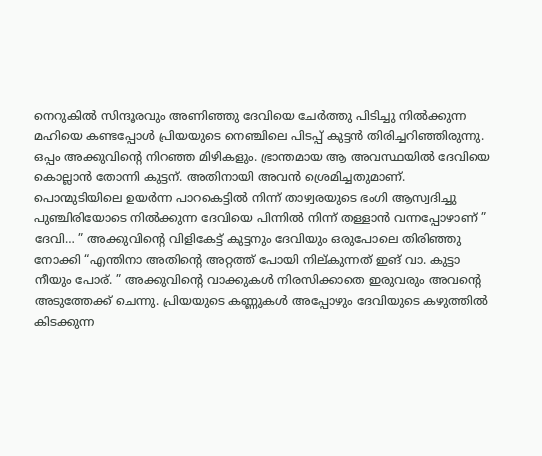നെറുകിൽ സിന്ദൂരവും അണിഞ്ഞു ദേവിയെ ചേർത്തു പിടിച്ചു നിൽക്കുന്ന മഹിയെ കണ്ടപ്പോൾ പ്രിയയുടെ നെഞ്ചിലെ പിടപ്പ് കുട്ടൻ തിരിച്ചറിഞ്ഞിരുന്നു.
ഒപ്പം അക്കുവിന്റെ നിറഞ്ഞ മിഴികളും. ഭ്രാന്തമായ ആ അവസ്ഥയിൽ ദേവിയെ കൊല്ലാൻ തോന്നി കുട്ടന്. അതിനായി അവൻ ശ്രെമിച്ചതുമാണ്. പൊന്മുടിയിലെ ഉയർന്ന പാറകെട്ടിൽ നിന്ന് താഴ്വരയുടെ ഭംഗി ആസ്വദിച്ചു പുഞ്ചിരിയോടെ നിൽക്കുന്ന ദേവിയെ പിന്നിൽ നിന്ന് തള്ളാൻ വന്നപ്പോഴാണ് ” ദേവി… ” അക്കുവിന്റെ വിളികേട്ട് കുട്ടനും ദേവിയും ഒരുപോലെ തിരിഞ്ഞു നോക്കി “എന്തിനാ അതിന്റെ അറ്റത്ത് പോയി നില്കുന്നത് ഇങ് വാ. കുട്ടാ നീയും പോര്. ” അക്കുവിന്റെ വാക്കുകൾ നിരസിക്കാതെ ഇരുവരും അവന്റെ അടുത്തേക്ക് ചെന്നു. പ്രിയയുടെ കണ്ണുകൾ അപ്പോഴും ദേവിയുടെ കഴുത്തിൽ കിടക്കുന്ന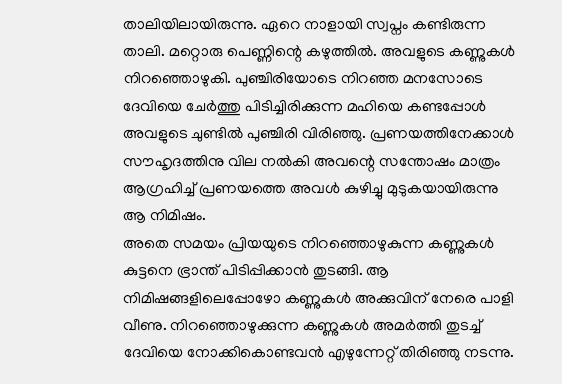താലിയിലായിരുന്നു. ഏറെ നാളായി സ്വപ്നം കണ്ടിരുന്ന താലി. മറ്റൊരു പെണ്ണിന്റെ കഴുത്തിൽ. അവളുടെ കണ്ണുകൾ നിറഞ്ഞൊഴുകി. പുഞ്ചിരിയോടെ നിറഞ്ഞ മനസോടെ ദേവിയെ ചേർത്തു പിടിച്ചിരിക്കുന്ന മഹിയെ കണ്ടപ്പോൾ അവളുടെ ചുണ്ടിൽ പുഞ്ചിരി വിരിഞ്ഞു. പ്രണയത്തിനേക്കാൾ സൗഹൃദത്തിനു വില നൽകി അവന്റെ സന്തോഷം മാത്രം ആഗ്രഹിച്ച് പ്രണയത്തെ അവൾ കുഴിച്ചു മുടുകയായിരുന്നു ആ നിമിഷം.
അതെ സമയം പ്രിയയുടെ നിറഞ്ഞൊഴുകുന്ന കണ്ണുകൾ കുട്ടനെ ഭ്രാന്ത് പിടിപ്പിക്കാൻ തുടങ്ങി. ആ നിമിഷങ്ങളിലെപ്പോഴോ കണ്ണുകൾ അക്കുവിന് നേരെ പാളി വീണു. നിറഞ്ഞൊഴുക്കുന്ന കണ്ണുകൾ അമർത്തി തുടച്ച് ദേവിയെ നോക്കികൊണ്ടവൻ എഴുന്നേറ്റ് തിരിഞ്ഞു നടന്നു.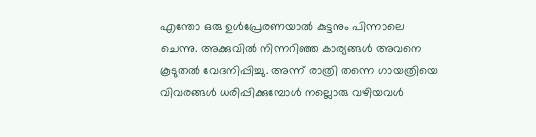എന്തോ ഒരു ഉൾപ്രേരണയാൽ കുട്ടനും പിന്നാലെ ചെന്നു. അക്കുവിൽ നിന്നറിഞ്ഞ കാര്യങ്ങൾ അവനെ കൂടുതൽ വേദനിപ്പിച്ചു. അന്ന് രാത്രി തന്നെ ഗായത്രിയെ വിവരങ്ങൾ ധരിപ്പിക്കുമ്പോൾ നല്ലൊരു വഴിയവൾ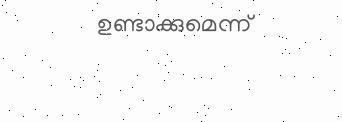ഉണ്ടാക്കുമെന്ന്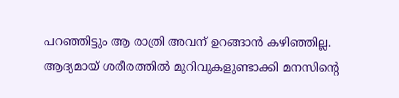പറഞ്ഞിട്ടും ആ രാത്രി അവന് ഉറങ്ങാൻ കഴിഞ്ഞില്ല. ആദ്യമായ് ശരീരത്തിൽ മുറിവുകളുണ്ടാക്കി മനസിന്റെ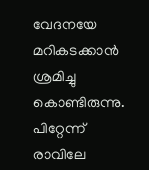വേദനയേ മറികടക്കാൻ ശ്രമിച്ചു കൊണ്ടിരുന്നു. പിറ്റേന്ന് രാവിലേ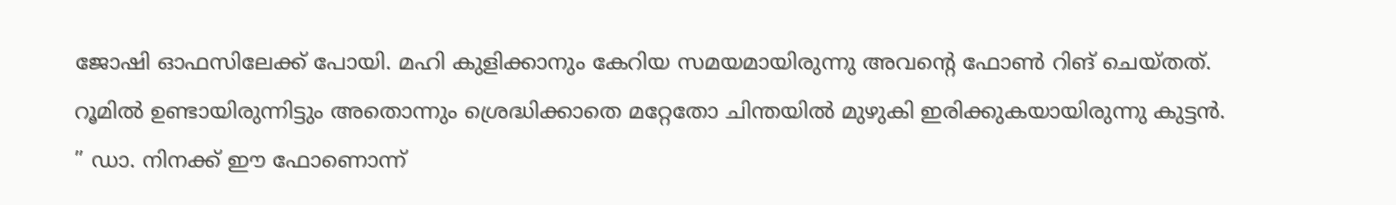ജോഷി ഓഫസിലേക്ക് പോയി. മഹി കുളിക്കാനും കേറിയ സമയമായിരുന്നു അവന്റെ ഫോൺ റിങ് ചെയ്തത്. റൂമിൽ ഉണ്ടായിരുന്നിട്ടും അതൊന്നും ശ്രെദ്ധിക്കാതെ മറ്റേതോ ചിന്തയിൽ മുഴുകി ഇരിക്കുകയായിരുന്നു കുട്ടൻ.
” ഡാ. നിനക്ക് ഈ ഫോണൊന്ന്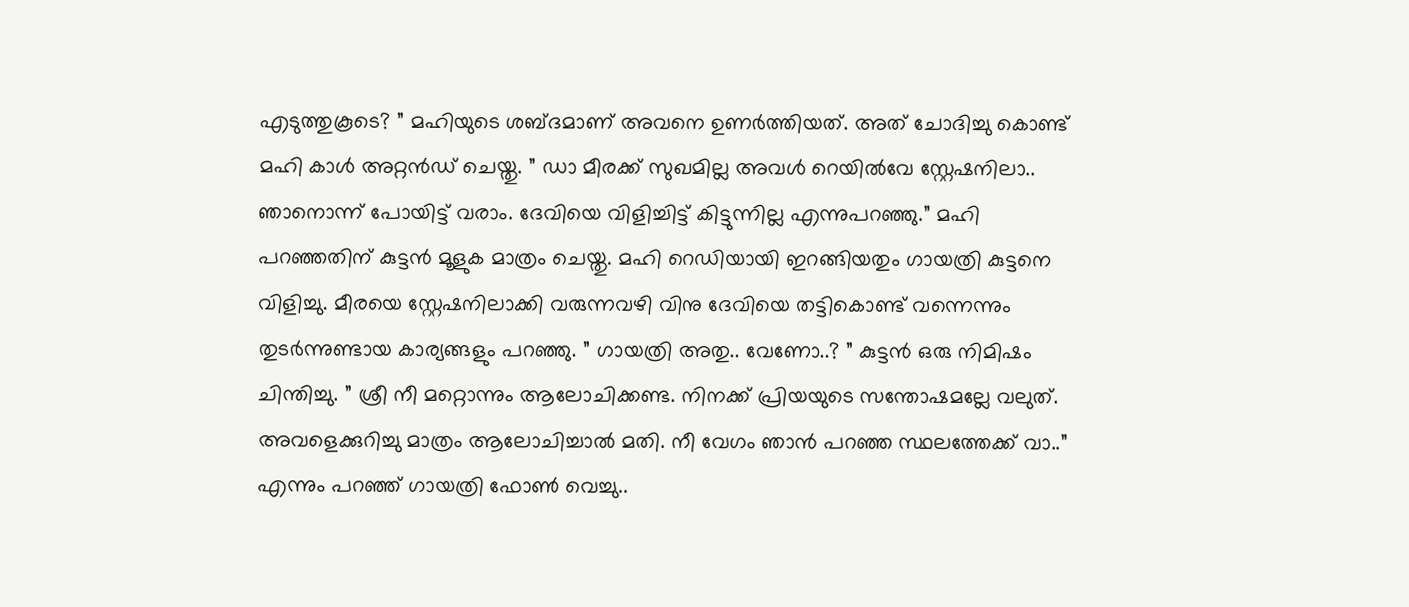എടുത്തുകൂടെ? ” മഹിയുടെ ശബ്ദമാണ് അവനെ ഉണർത്തിയത്. അത് ചോദിച്ചു കൊണ്ട് മഹി കാൾ അറ്റൻഡ് ചെയ്തു. ” ഡാ മീരക്ക് സുഖമില്ല അവൾ റെയിൽവേ സ്റ്റേഷനിലാ.. ഞാനൊന്ന് പോയിട്ട് വരാം. ദേവിയെ വിളിച്ചിട്ട് കിട്ടുന്നില്ല എന്നുപറഞ്ഞു.” മഹി പറഞ്ഞതിന് കുട്ടൻ മൂളുക മാത്രം ചെയ്തു. മഹി റെഡിയായി ഇറങ്ങിയതും ഗായത്രി കുട്ടനെ വിളിച്ചു. മീരയെ സ്റ്റേഷനിലാക്കി വരുന്നവഴി വിനു ദേവിയെ തട്ടികൊണ്ട് വന്നെന്നും തുടർന്നുണ്ടായ കാര്യങ്ങളും പറഞ്ഞു. ” ഗായത്രി അതു.. വേണോ..? ” കുട്ടൻ ഒരു നിമിഷം ചിന്തിച്ചു. ” ശ്രീ നീ മറ്റൊന്നും ആലോചിക്കണ്ട. നിനക്ക് പ്രിയയുടെ സന്തോഷമല്ലേ വലുത്. അവളെക്കുറിച്ചു മാത്രം ആലോചിച്ചാൽ മതി. നീ വേഗം ഞാൻ പറഞ്ഞ സ്ഥലത്തേക്ക് വാ..” എന്നും പറഞ്ഞ് ഗായത്രി ഫോൺ വെച്ചു..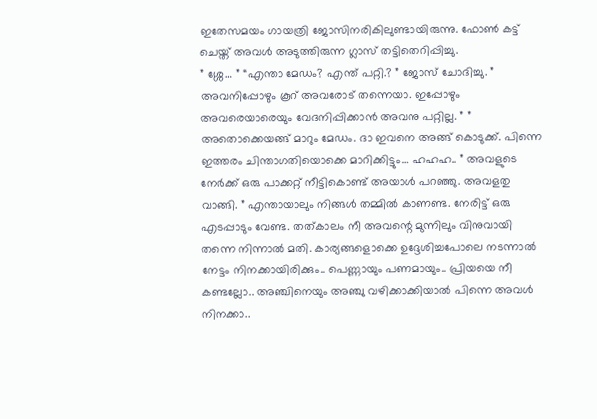ഇതേസമയം ഗായത്രി ജോസിനരികിലുണ്ടായിരുന്നു. ഫോൺ കട്ട് ചെയ്ത് അവൾ അടുത്തിരുന്ന ഗ്ലാസ് തട്ടിതെറിപ്പിച്ചു.
” ശ്ശേ… ” “എന്താ മേഡം? എന്ത് പറ്റി.? ” ജോസ് ചോദിച്ചു. ” അവനിപ്പോഴും കൂറ് അവരോട് തന്നെയാ. ഇപ്പോഴും അവരെയാരെയും വേദനിപ്പിക്കാൻ അവനു പറ്റില്ല. ” ” അതൊക്കെയങ്ങ് മാറും മേഡം. ദാ ഇവനെ അങ്ങ് കൊടുക്ക്. പിന്നെ ഇത്തരം ചിന്താഗതിയൊക്കെ മാറിക്കിട്ടും… ഹഹഹ.. ” അവളുടെ നേർക്ക് ഒരു പാക്കറ്റ് നീട്ടികൊണ്ട് അയാൾ പറഞ്ഞു. അവളതു വാങ്ങി. ” എന്തായാലും നിങ്ങൾ തമ്മിൽ കാണണ്ട. നേരിട്ട് ഒരു എടപ്പാടും വേണ്ട. തത്കാലം നീ അവന്റെ മുന്നിലും വിനുവായി തന്നെ നിന്നാൽ മതി. കാര്യങ്ങളൊക്കെ ഉദ്ദേശിച്ചപോലെ നടന്നാൽ നേട്ടം നിനക്കായിരിക്കും.. പെണ്ണായും പണമായും.. പ്രിയയെ നീ കണ്ടല്ലോ.. അഞ്ചിനെയും അഞ്ചു വഴിക്കാക്കിയാൽ പിന്നെ അവൾ നിനക്കാ..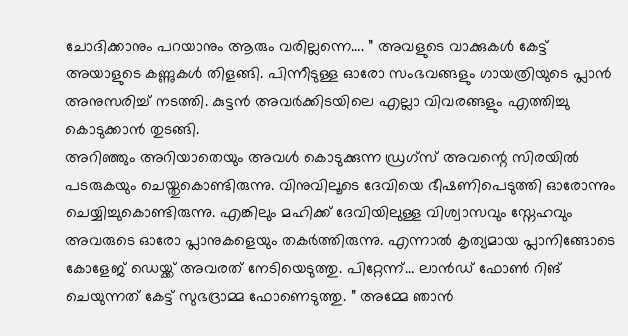ചോദിക്കാനും പറയാനും ആരും വരില്ലന്നെ…. ” അവളുടെ വാക്കുകൾ കേട്ട് അയാളുടെ കണ്ണുകൾ തിളങ്ങി. പിന്നീടുള്ള ഓരോ സംഭവങ്ങളും ഗായത്രിയുടെ പ്ലാൻ അനുസരിച്ച് നടത്തി. കുട്ടൻ അവർക്കിടയിലെ എല്ലാ വിവരങ്ങളും എത്തിച്ചു കൊടുക്കാൻ തുടങ്ങി.
അറിഞ്ഞും അറിയാതെയും അവൾ കൊടുക്കുന്ന ഡ്രഗ്സ് അവന്റെ സിരയിൽ പടരുകയും ചെയ്തുകൊണ്ടിരുന്നു. വിനുവിലൂടെ ദേവിയെ ഭീഷണിപെടുത്തി ഓരോന്നും ചെയ്യിച്ചുകൊണ്ടിരുന്നു. എങ്കിലും മഹിക്ക് ദേവിയിലുള്ള വിശ്വാസവും സ്നേഹവും അവരുടെ ഓരോ പ്ലാനുകളെയും തകർത്തിരുന്നു. എന്നാൽ കൃത്യമായ പ്ലാനിങ്ങോടെ കോളേജ് ഡെയ്ക്ക് അവരത് നേടിയെടുത്തു. പിറ്റേന്ന്… ലാൻഡ് ഫോൺ റിങ് ചെയുന്നത് കേട്ട് സുഭദ്രാമ്മ ഫോണെടുത്തു. ” അമ്മേ ഞാൻ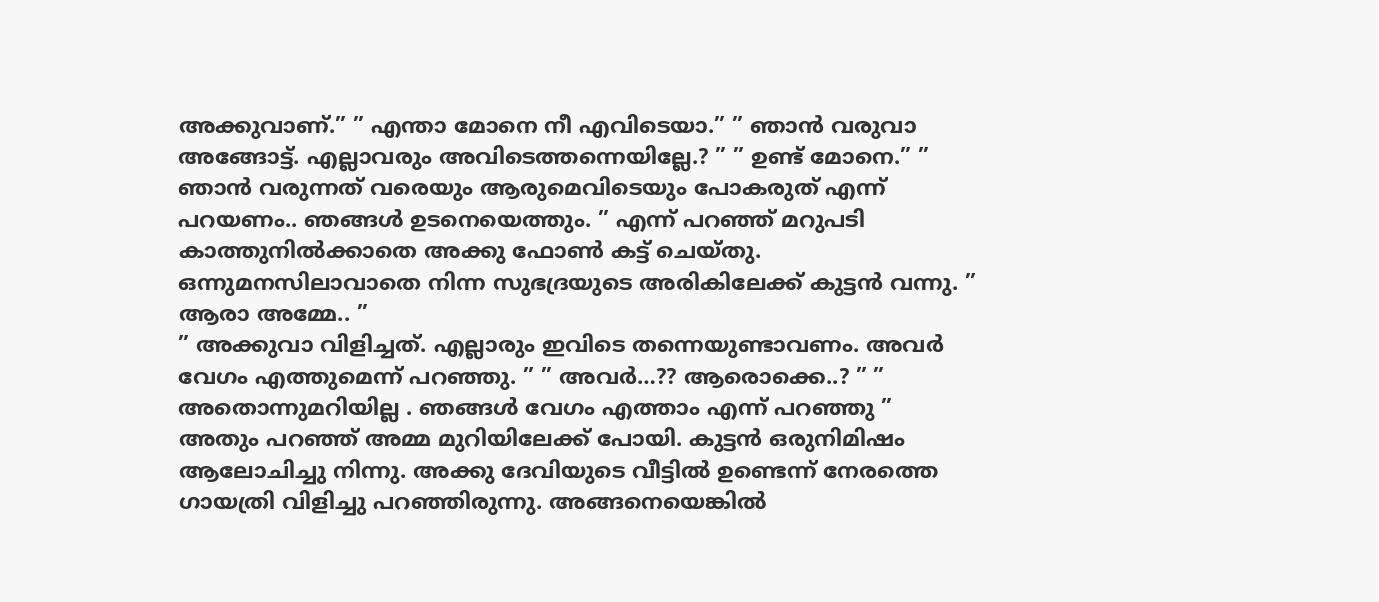അക്കുവാണ്.” ” എന്താ മോനെ നീ എവിടെയാ.” ” ഞാൻ വരുവാ അങ്ങോട്ട്. എല്ലാവരും അവിടെത്തന്നെയില്ലേ.? ” ” ഉണ്ട് മോനെ.” ” ഞാൻ വരുന്നത് വരെയും ആരുമെവിടെയും പോകരുത് എന്ന് പറയണം.. ഞങ്ങൾ ഉടനെയെത്തും. ” എന്ന് പറഞ്ഞ് മറുപടി കാത്തുനിൽക്കാതെ അക്കു ഫോൺ കട്ട് ചെയ്തു. ഒന്നുമനസിലാവാതെ നിന്ന സുഭദ്രയുടെ അരികിലേക്ക് കുട്ടൻ വന്നു. ” ആരാ അമ്മേ.. ”
” അക്കുവാ വിളിച്ചത്. എല്ലാരും ഇവിടെ തന്നെയുണ്ടാവണം. അവർ വേഗം എത്തുമെന്ന് പറഞ്ഞു. ” ” അവർ…?? ആരൊക്കെ..? ” ” അതൊന്നുമറിയില്ല . ഞങ്ങൾ വേഗം എത്താം എന്ന് പറഞ്ഞു ” അതും പറഞ്ഞ് അമ്മ മുറിയിലേക്ക് പോയി. കുട്ടൻ ഒരുനിമിഷം ആലോചിച്ചു നിന്നു. അക്കു ദേവിയുടെ വീട്ടിൽ ഉണ്ടെന്ന് നേരത്തെ ഗായത്രി വിളിച്ചു പറഞ്ഞിരുന്നു. അങ്ങനെയെങ്കിൽ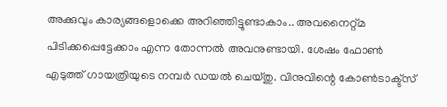അക്കുവും കാര്യങ്ങളൊക്കെ അറിഞ്ഞിട്ടുണ്ടാകാം.. അവനൈറ്റ്മ പിടിക്കപ്പെട്ടേക്കാം എന്ന തോന്നൽ അവനുണ്ടായി. ശേഷം ഫോൺ എടുത്ത് ഗായത്രിയുടെ നമ്പർ ഡയൽ ചെയ്തു. വിനുവിന്റെ കോൺടാക്ട്സ്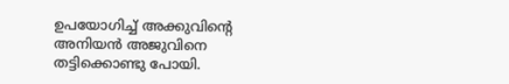ഉപയോഗിച്ച് അക്കുവിന്റെ അനിയൻ അജുവിനെ തട്ടിക്കൊണ്ടു പോയി.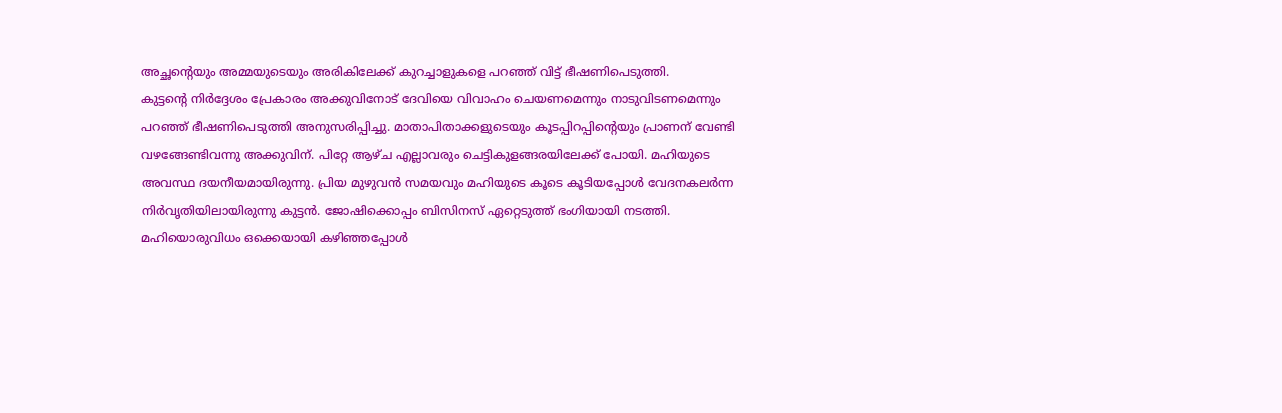അച്ഛന്റെയും അമ്മയുടെയും അരികിലേക്ക് കുറച്ചാളുകളെ പറഞ്ഞ് വിട്ട് ഭീഷണിപെടുത്തി.
കുട്ടന്റെ നിർദ്ദേശം പ്രേകാരം അക്കുവിനോട് ദേവിയെ വിവാഹം ചെയണമെന്നും നാടുവിടണമെന്നും പറഞ്ഞ് ഭീഷണിപെടുത്തി അനുസരിപ്പിച്ചു. മാതാപിതാക്കളുടെയും കൂടപ്പിറപ്പിന്റെയും പ്രാണന് വേണ്ടി വഴങ്ങേണ്ടിവന്നു അക്കുവിന്. പിറ്റേ ആഴ്ച എല്ലാവരും ചെട്ടികുളങ്ങരയിലേക്ക് പോയി. മഹിയുടെ അവസ്ഥ ദയനീയമായിരുന്നു. പ്രിയ മുഴുവൻ സമയവും മഹിയുടെ കൂടെ കൂടിയപ്പോൾ വേദനകലർന്ന നിർവൃതിയിലായിരുന്നു കുട്ടൻ. ജോഷിക്കൊപ്പം ബിസിനസ് ഏറ്റെടുത്ത് ഭംഗിയായി നടത്തി. മഹിയൊരുവിധം ഒക്കെയായി കഴിഞ്ഞപ്പോൾ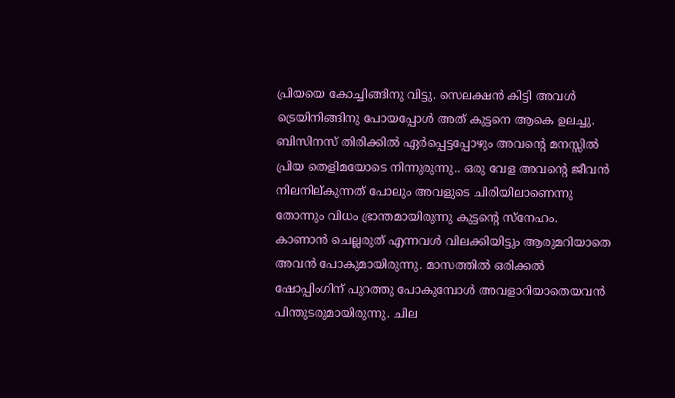പ്രിയയെ കോച്ചിങ്ങിനു വിട്ടു. സെലക്ഷൻ കിട്ടി അവൾ ട്രെയിനിങ്ങിനു പോയപ്പോൾ അത് കുട്ടനെ ആകെ ഉലച്ചു. ബിസിനസ് തിരിക്കിൽ ഏർപ്പെട്ടപ്പോഴും അവന്റെ മനസ്സിൽ പ്രിയ തെളിമയോടെ നിന്നുരുന്നു.. ഒരു വേള അവന്റെ ജീവൻ നിലനില്കുന്നത് പോലും അവളുടെ ചിരിയിലാണെന്നു തോന്നും വിധം ഭ്രാന്തമായിരുന്നു കുട്ടന്റെ സ്നേഹം.
കാണാൻ ചെല്ലരുത് എന്നവൾ വിലക്കിയിട്ടും ആരുമറിയാതെ അവൻ പോകുമായിരുന്നു. മാസത്തിൽ ഒരിക്കൽ ഷോപ്പിംഗിന് പുറത്തു പോകുമ്പോൾ അവളാറിയാതെയവൻ പിന്തുടരുമായിരുന്നു. ചില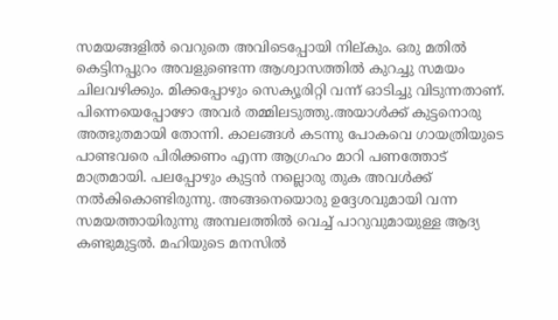സമയങ്ങളിൽ വെറുതെ അവിടെപ്പോയി നില്കും. ഒരു മതിൽ കെട്ടിനപ്പുറം അവളുണ്ടെന്ന ആശ്വാസത്തിൽ കുറച്ചു സമയം ചിലവഴിക്കും. മിക്കപ്പോഴും സെക്യൂരിറ്റി വന്ന് ഓടിച്ചു വിടുന്നതാണ്. പിന്നെയെപ്പോഴോ അവർ തമ്മിലടുത്തു.അയാൾക്ക് കുട്ടനൊരു അത്ഭുതമായി തോന്നി. കാലങ്ങൾ കടന്നു പോകവെ ഗായത്രിയുടെ പാണ്ടവരെ പിരിക്കണം എന്ന ആഗ്രഹം മാറി പണത്തോട് മാത്രമായി. പലപ്പോഴും കുട്ടൻ നല്ലൊരു തുക അവൾക്ക് നൽകികൊണ്ടിരുന്നു. അങ്ങനെയൊരു ഉദ്ദേശവുമായി വന്ന സമയത്തായിരുന്നു അമ്പലത്തിൽ വെച്ച് പാറുവുമായുള്ള ആദ്യ കണ്ടുമുട്ടൽ. മഹിയുടെ മനസിൽ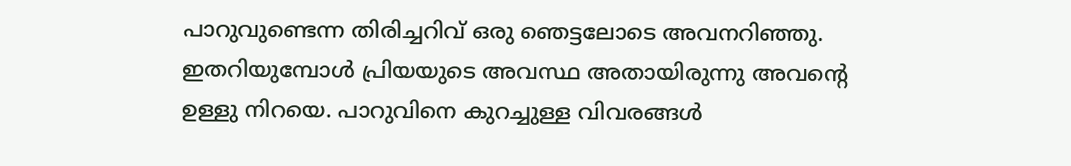പാറുവുണ്ടെന്ന തിരിച്ചറിവ് ഒരു ഞെട്ടലോടെ അവനറിഞ്ഞു. ഇതറിയുമ്പോൾ പ്രിയയുടെ അവസ്ഥ അതായിരുന്നു അവന്റെ ഉള്ളു നിറയെ. പാറുവിനെ കുറച്ചുള്ള വിവരങ്ങൾ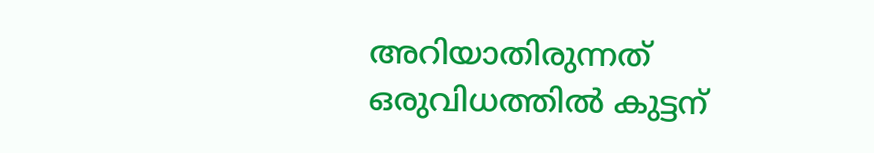അറിയാതിരുന്നത് ഒരുവിധത്തിൽ കുട്ടന്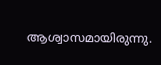ആശ്വാസമായിരുന്നു.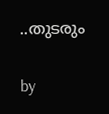..തുടരും

by